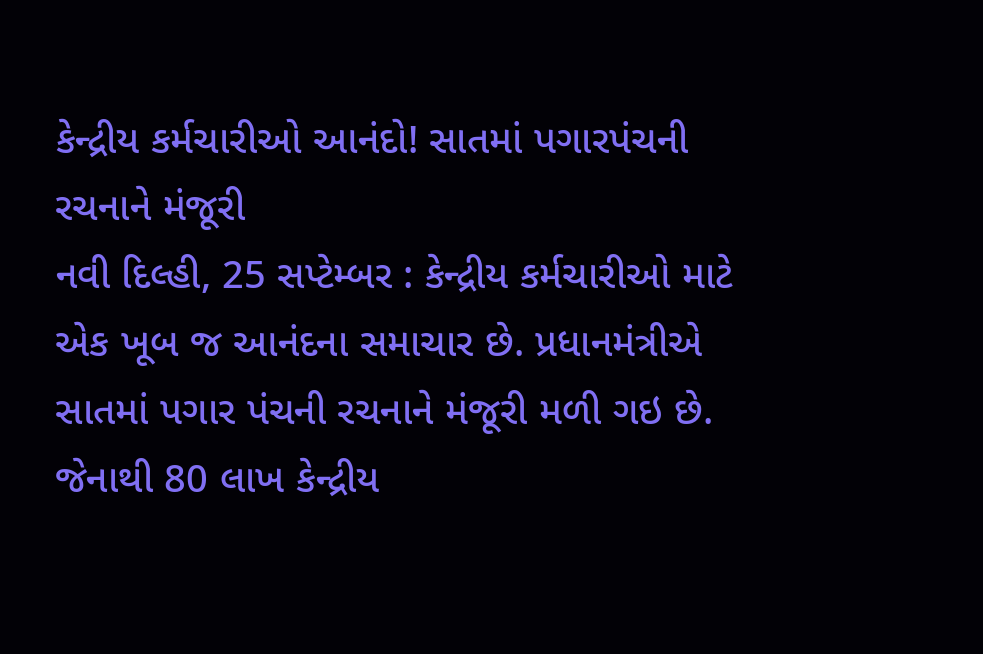કેન્દ્રીય કર્મચારીઓ આનંદો! સાતમાં પગારપંચની રચનાને મંજૂરી
નવી દિલ્હી, 25 સપ્ટેમ્બર : કેન્દ્રીય કર્મચારીઓ માટે એક ખૂબ જ આનંદના સમાચાર છે. પ્રધાનમંત્રીએ સાતમાં પગાર પંચની રચનાને મંજૂરી મળી ગઇ છે. જેનાથી 80 લાખ કેન્દ્રીય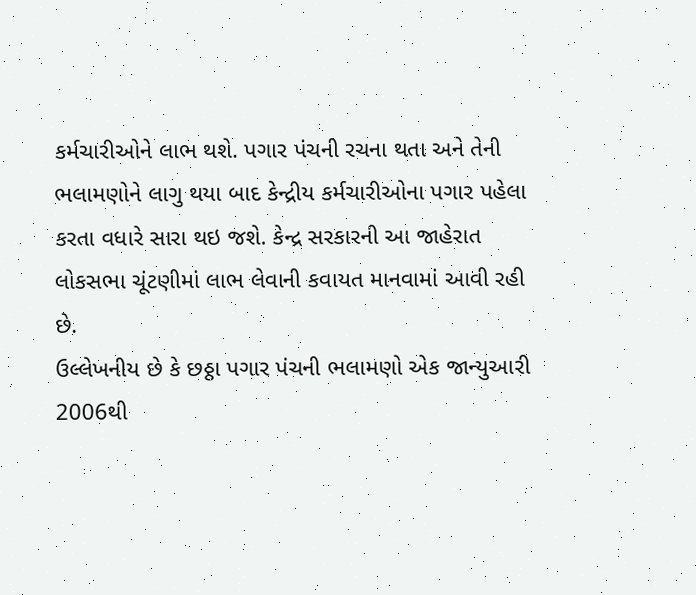કર્મચારીઓને લાભ થશે. પગાર પંચની રચના થતા અને તેની ભલામણોને લાગુ થયા બાદ કેન્દ્રીય કર્મચારીઓના પગાર પહેલા કરતા વધારે સારા થઇ જશે. કેન્દ્ર સરકારની આ જાહેરાત લોકસભા ચૂંટણીમાં લાભ લેવાની કવાયત માનવામાં આવી રહી છે.
ઉલ્લેખનીય છે કે છઠ્ઠા પગાર પંચની ભલામણો એક જાન્યુઆરી 2006થી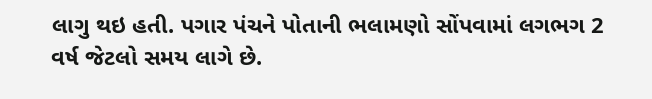લાગુ થઇ હતી. પગાર પંચને પોતાની ભલામણો સોંપવામાં લગભગ 2 વર્ષ જેટલો સમય લાગે છે.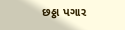છઠ્ઠા પગાર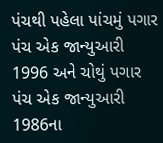પંચથી પહેલા પાંચમું પગાર પંચ એક જાન્યુઆરી 1996 અને ચોથું પગાર પંચ એક જાન્યુઆરી 1986ના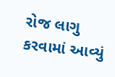રોજ લાગુ કરવામાં આવ્યું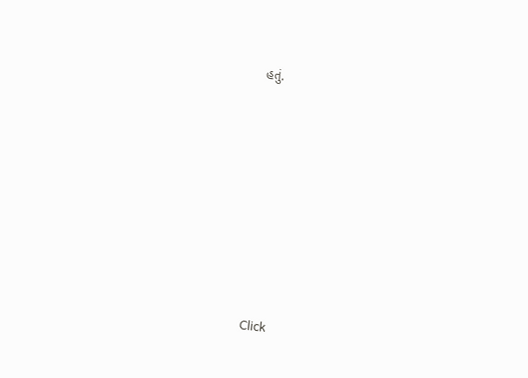હતું.












Click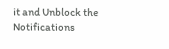it and Unblock the Notifications